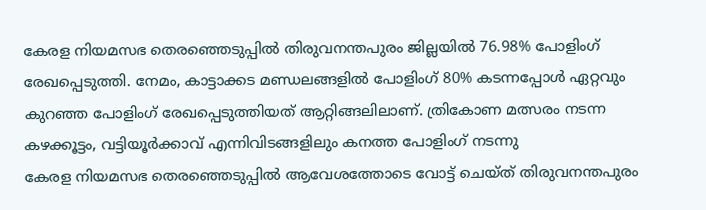കേരള നിയമസഭ തെരഞ്ഞെടുപ്പിൽ തിരുവനന്തപുരം ജില്ലയിൽ 76.98% പോളിംഗ് രേഖപ്പെടുത്തി. നേമം, കാട്ടാക്കട മണ്ഡലങ്ങളിൽ പോളിംഗ് 80% കടന്നപ്പോൾ ഏറ്റവും കുറഞ്ഞ പോളിംഗ് രേഖപ്പെടുത്തിയത് ആറ്റിങ്ങലിലാണ്. ത്രികോണ മത്സരം നടന്ന കഴക്കൂട്ടം, വട്ടിയൂർക്കാവ് എന്നിവിടങ്ങളിലും കനത്ത പോളിംഗ് നടന്നു
കേരള നിയമസഭ തെരഞ്ഞെടുപ്പിൽ ആവേശത്തോടെ വോട്ട് ചെയ്ത് തിരുവനന്തപുരം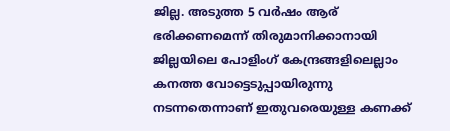ജില്ല. അടുത്ത 5 വർഷം ആര് ഭരിക്കണമെന്ന് തിരുമാനിക്കാനായി ജില്ലയിലെ പോളിംഗ് കേന്ദ്രങ്ങളിലെല്ലാം കനത്ത വോട്ടെടുപ്പായിരുന്നു നടന്നതെന്നാണ് ഇതുവരെയുള്ള കണക്ക്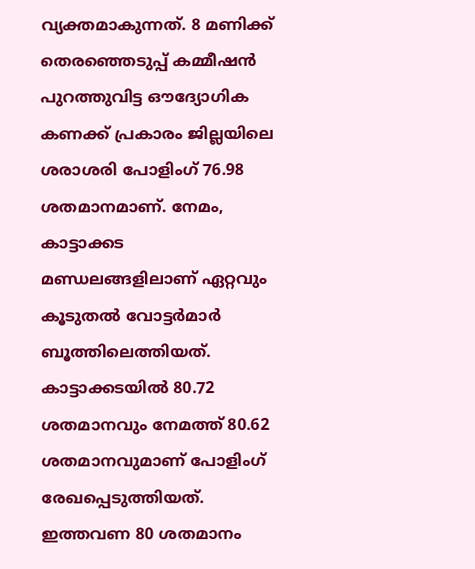വ്യക്തമാകുന്നത്. 8 മണിക്ക് തെരഞ്ഞെടുപ്പ് കമ്മീഷൻ പുറത്തുവിട്ട ഔദ്യോഗിക കണക്ക് പ്രകാരം ജില്ലയിലെ ശരാശരി പോളിംഗ് 76.98 ശതമാനമാണ്. നേമം, കാട്ടാക്കട മണ്ഡലങ്ങളിലാണ് ഏറ്റവും കൂടുതൽ വോട്ടർമാർ ബൂത്തിലെത്തിയത്. കാട്ടാക്കടയിൽ 80.72 ശതമാനവും നേമത്ത് 80.62 ശതമാനവുമാണ് പോളിംഗ് രേഖപ്പെടുത്തിയത്. ഇത്തവണ 80 ശതമാനം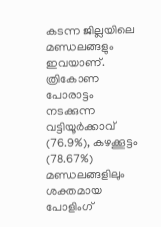കടന്ന ജില്ലയിലെ മണ്ഡലങ്ങളും ഇവയാണ്. ത്രികോണ പോരാട്ടം നടക്കുന്ന വട്ടിയൂർക്കാവ് (76.9%), കഴക്കൂട്ടം (78.67%) മണ്ഡലങ്ങളിലും ശക്തമായ പോളിംഗ്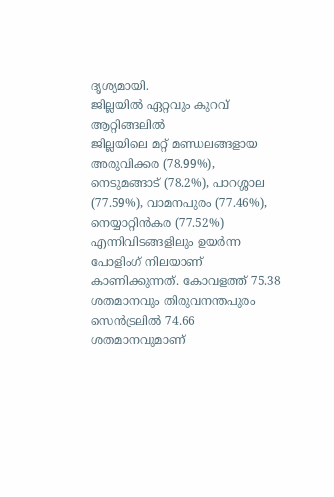ദൃശ്യമായി.
ജില്ലയിൽ ഏറ്റവും കുറവ് ആറ്റിങ്ങലിൽ
ജില്ലയിലെ മറ്റ് മണ്ഡലങ്ങളായ അരുവിക്കര (78.99%), നെടുമങ്ങാട് (78.2%), പാറശ്ശാല (77.59%), വാമനപുരം (77.46%), നെയ്യാറ്റിൻകര (77.52%) എന്നിവിടങ്ങളിലും ഉയർന്ന പോളിംഗ് നിലയാണ് കാണിക്കുന്നത്. കോവളത്ത് 75.38 ശതമാനവും തിരുവനന്തപുരം സെൻട്രലിൽ 74.66 ശതമാനവുമാണ്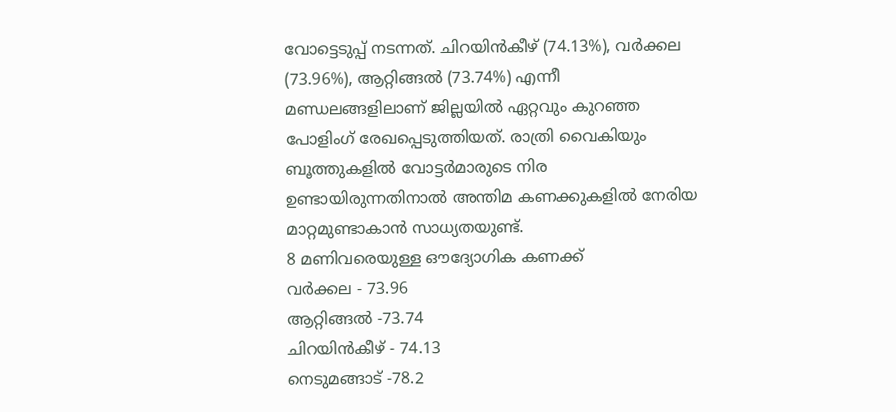വോട്ടെടുപ്പ് നടന്നത്. ചിറയിൻകീഴ് (74.13%), വർക്കല (73.96%), ആറ്റിങ്ങൽ (73.74%) എന്നീ മണ്ഡലങ്ങളിലാണ് ജില്ലയിൽ ഏറ്റവും കുറഞ്ഞ പോളിംഗ് രേഖപ്പെടുത്തിയത്. രാത്രി വൈകിയും ബൂത്തുകളിൽ വോട്ടർമാരുടെ നിര ഉണ്ടായിരുന്നതിനാൽ അന്തിമ കണക്കുകളിൽ നേരിയ മാറ്റമുണ്ടാകാൻ സാധ്യതയുണ്ട്.
8 മണിവരെയുള്ള ഔദ്യോഗിക കണക്ക്
വർക്കല - 73.96
ആറ്റിങ്ങൽ -73.74
ചിറയിൻകീഴ് - 74.13
നെടുമങ്ങാട് -78.2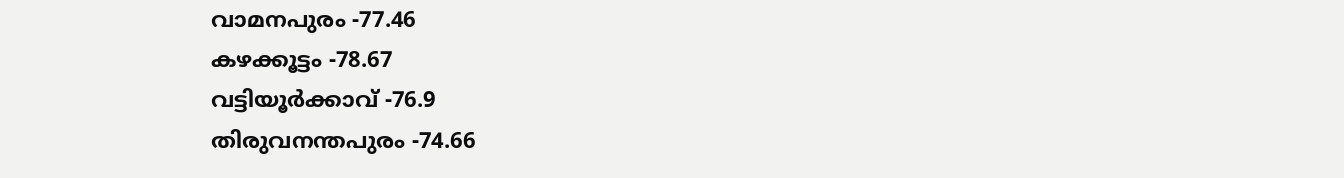വാമനപുരം -77.46
കഴക്കൂട്ടം -78.67
വട്ടിയൂർക്കാവ് -76.9
തിരുവനന്തപുരം -74.66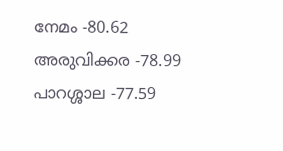നേമം -80.62
അരുവിക്കര -78.99
പാറശ്ശാല -77.59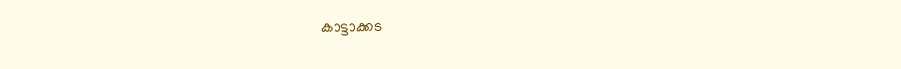കാട്ടാക്കട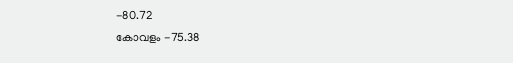-80.72
കോവളം -75.38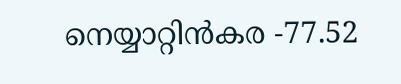നെയ്യാറ്റിൻകര -77.52